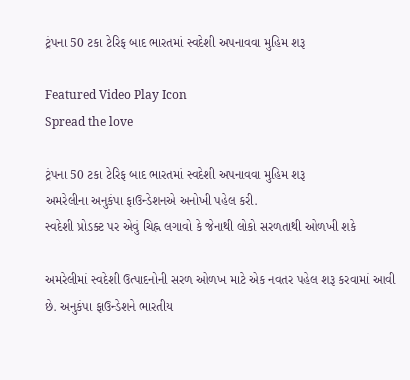ટ્રંપના 50 ટકા ટેરિફ બાદ ભારતમાં સ્વદેશી અપનાવવા મુહિમ શરૂ

Featured Video Play Icon
Spread the love

ટ્રંપના 50 ટકા ટેરિફ બાદ ભારતમાં સ્વદેશી અપનાવવા મુહિમ શરૂ
અમરેલીના અનુકંપા ફાઉન્ડેશનએ અનોખી પહેલ કરી.
સ્વદેશી પ્રોડક્ટ પર એવું ચિહ્ન લગાવો કે જેનાથી લોકો સરળતાથી ઓળખી શકે

અમરેલીમાં સ્વદેશી ઉત્પાદનોની સરળ ઓળખ માટે એક નવતર પહેલ શરૂ કરવામાં આવી છે. અનુકંપા ફાઉન્ડેશને ભારતીય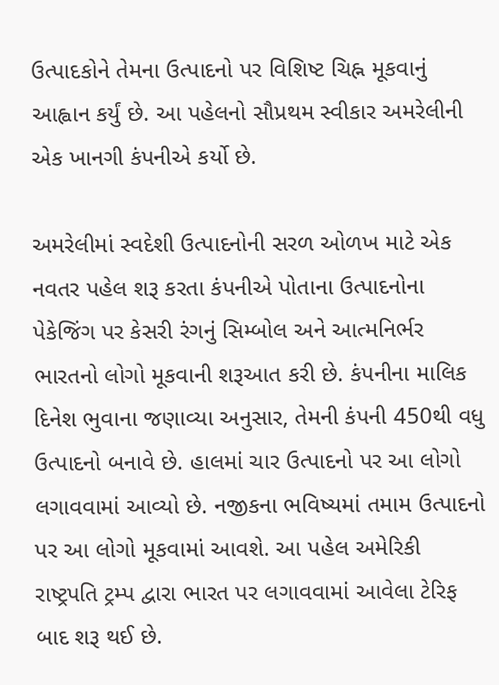ઉત્પાદકોને તેમના ઉત્પાદનો પર વિશિષ્ટ ચિહ્ન મૂકવાનું આહ્વાન કર્યું છે. આ પહેલનો સૌપ્રથમ સ્વીકાર અમરેલીની એક ખાનગી કંપનીએ કર્યો છે.

અમરેલીમાં સ્વદેશી ઉત્પાદનોની સરળ ઓળખ માટે એક નવતર પહેલ શરૂ કરતા કંપનીએ પોતાના ઉત્પાદનોના પેકેજિંગ પર કેસરી રંગનું સિમ્બોલ અને આત્મનિર્ભર ભારતનો લોગો મૂકવાની શરૂઆત કરી છે. કંપનીના માલિક દિનેશ ભુવાના જણાવ્યા અનુસાર, તેમની કંપની 450થી વધુ ઉત્પાદનો બનાવે છે. હાલમાં ચાર ઉત્પાદનો પર આ લોગો લગાવવામાં આવ્યો છે. નજીકના ભવિષ્યમાં તમામ ઉત્પાદનો પર આ લોગો મૂકવામાં આવશે. આ પહેલ અમેરિકી રાષ્ટ્રપતિ ટ્રમ્પ દ્વારા ભારત પર લગાવવામાં આવેલા ટેરિફ બાદ શરૂ થઈ છે.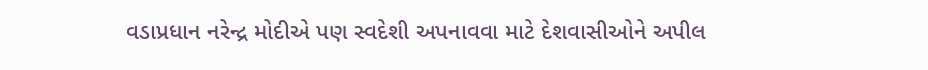વડાપ્રધાન નરેન્દ્ર મોદીએ પણ સ્વદેશી અપનાવવા માટે દેશવાસીઓને અપીલ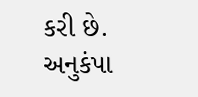કરી છે. અનુકંપા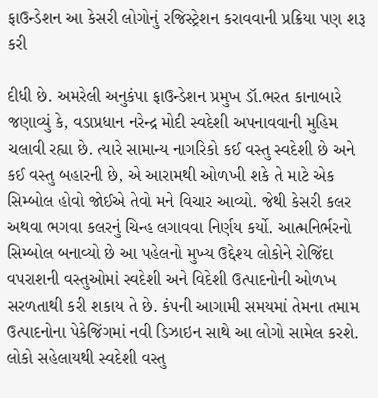ફાઉન્ડેશન આ કેસરી લોગોનું રજિસ્ટ્રેશન કરાવવાની પ્રક્રિયા પણ શરૂ કરી

દીધી છે. અમરેલી અનુકંપા ફાઉન્ડેશન પ્રમુખ ડૉ.ભરત કાનાબારે જણાવ્યું કે, વડાપ્રધાન નરેન્દ્ર મોદી સ્વદેશી અપનાવવાની મુહિમ ચલાવી રહ્યા છે. ત્યારે સામાન્ય નાગરિકો કઈ વસ્તુ સ્વદેશી છે અને કઈ વસ્તુ બહારની છે, એ આરામથી ઓળખી શકે તે માટે એક સિમ્બોલ હોવો જોઈએ તેવો મને વિચાર આવ્યો. જેથી કેસરી કલર અથવા ભગવા કલરનું ચિન્હ લગાવવા નિર્ણય કર્યો. આત્મનિર્ભરનો સિમ્બોલ બનાવ્યો છે આ પહેલનો મુખ્ય ઉદ્દેશ્ય લોકોને રોજિંદા વપરાશની વસ્તુઓમાં સ્વદેશી અને વિદેશી ઉત્પાદનોની ઓળખ સરળતાથી કરી શકાય તે છે. કંપની આગામી સમયમાં તેમના તમામ ઉત્પાદનોના પેકેજિંગમાં નવી ડિઝાઇન સાથે આ લોગો સામેલ કરશે. લોકો સહેલાયથી સ્વદેશી વસ્તુ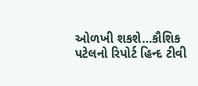ઓળખી શકશે…કૌશિક પટેલનો રિપોર્ટ હિન્દ ટીવી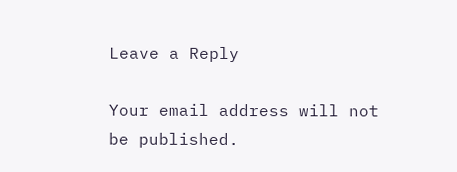Leave a Reply

Your email address will not be published.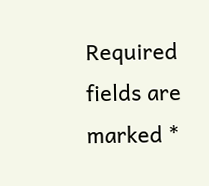Required fields are marked *